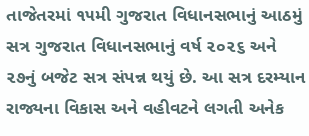તાજેતરમાં ૧૫મી ગુજરાત વિધાનસભાનું આઠમું સત્ર ગુજરાત વિધાનસભાનું વર્ષ ૨૦૨૬ અને ૨૭નું બજેટ સત્ર સંપન્ન થયું છે. આ સત્ર દરમ્યાન રાજ્યના વિકાસ અને વહીવટને લગતી અનેક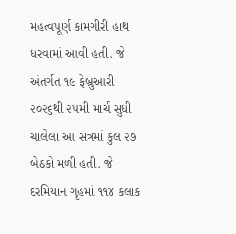મહત્વપૂર્ણ કામગીરી હાથ ધરવામાં આવી હતી. જે અંતર્ગત ૧૯ ફેબ્રુઆરી ૨૦૨૬થી ૨૫મી માર્ચ સુધી ચાલેલા આ સત્રમાં કુલ ૨૭ બેઠકો મળી હતી. જે દરમિયાન ગૃહમાં ૧૧૪ કલાક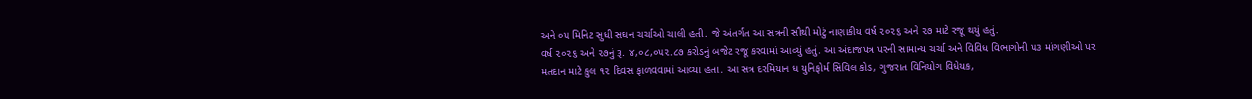અને ૦૫ મિનિટ સુધી સઘન ચર્ચાઓ ચાલી હતી. જે અંતર્ગત આ સત્રની સૌથી મોટું નાણાકીય વર્ષ ૨૦૨૬ અને ૨૭ માટે રજૂ થયું હતું.
વર્ષ ૨૦૨૬ અને ૨૭નું રૂ. ૪,૦૮,૦૫૨.૮૭ કરોડનું બજેટ રજૂ કરવામાં આવ્યું હતું. આ અંદાજપત્ર પરની સામાન્ય ચર્ચા અને વિવિધ વિભાગોની ૫૩ માંગણીઓ પર મતદાન માટે કુલ ૧૨ દિવસ ફાળવવામાં આવ્યા હતા. આ સત્ર દરમિયાન ધ યુનિફોર્મ સિવિલ કોડ, ગુજરાત વિનિયોગ વિધેયક,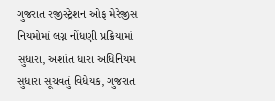ગુજરાત રજીસ્ટ્રેશન ઓફ મેરેજીસ નિયમોમાં લગ્ન નોંધણી પ્રક્રિયામાં સુધારા, અશાંત ધારા અધિનિયમ સુધારા સૂચવતું વિધેયક, ગુજરાત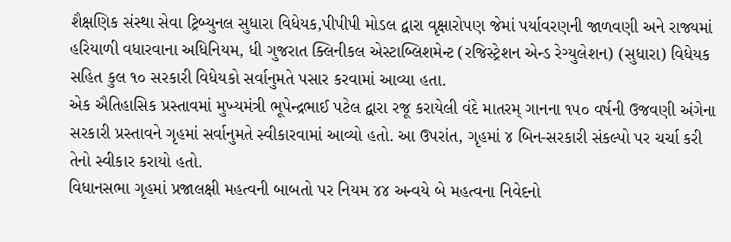શૈક્ષણિક સંસ્થા સેવા ટ્રિબ્યુનલ સુધારા વિધેયક,પીપીપી મોડલ દ્વારા વૃક્ષારોપણ જેમાં પર્યાવરણની જાળવણી અને રાજ્યમાં હરિયાળી વધારવાના અધિનિયમ, ધી ગુજરાત ક્લિનીકલ એસ્ટાબ્લિશમેન્ટ (રજિસ્ટ્રેશન એન્ડ રેગ્યુલેશન) (સુધારા) વિધેયક સહિત કુલ ૧૦ સરકારી વિધેયકો સર્વાનુમતે પસાર કરવામાં આવ્યા હતા.
એક ઐતિહાસિક પ્રસ્તાવમાં મુખ્યમંત્રી ભૂપેન્દ્રભાઈ પટેલ દ્વારા રજૂ કરાયેલી વંદે માતરમ્‌ ગાનના ૧૫૦ વર્ષની ઉજવણી અંગેના સરકારી પ્રસ્તાવને ગૃહમાં સર્વાનુમતે સ્વીકારવામાં આવ્યો હતો. આ ઉપરાંત, ગૃહમાં ૪ બિન-સરકારી સંકલ્પો પર ચર્ચા કરી તેનો સ્વીકાર કરાયો હતો.
વિધાનસભા ગૃહમાં પ્રજાલક્ષી મહત્વની બાબતો પર નિયમ ૪૪ અન્વયે બે મહત્વના નિવેદનો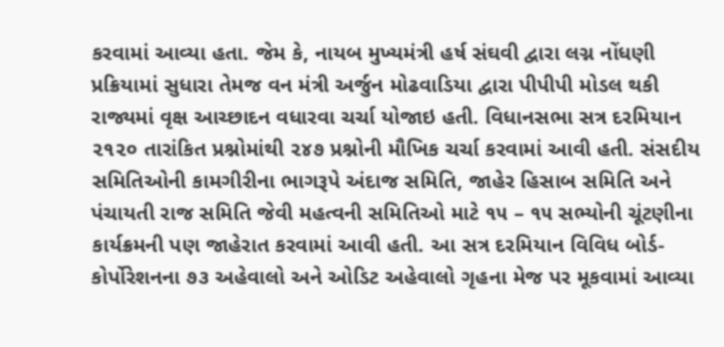કરવામાં આવ્યા હતા. જેમ કે, નાયબ મુખ્યમંત્રી હર્ષ સંઘવી દ્વારા લગ્ન નોંધણી પ્રક્રિયામાં સુધારા તેમજ વન મંત્રી અર્જુન મોઢવાડિયા દ્વારા પીપીપી મોડલ થકી રાજ્યમાં વૃક્ષ આચ્છાદન વધારવા ચર્ચા યોજાઇ હતી. વિધાનસભા સત્ર દરમિયાન ૨૧૨૦ તારાંકિત પ્રશ્નોમાંથી ૨૪૭ પ્રશ્નોની મૌખિક ચર્ચા કરવામાં આવી હતી. સંસદીય સમિતિઓની કામગીરીના ભાગરૂપે અંદાજ સમિતિ, જાહેર હિસાબ સમિતિ અને પંચાયતી રાજ સમિતિ જેવી મહત્વની સમિતિઓ માટે ૧૫ – ૧૫ સભ્યોની ચૂંટણીના કાર્યક્રમની પણ જાહેરાત કરવામાં આવી હતી. આ સત્ર દરમિયાન વિવિધ બોર્ડ-કોર્પોરેશનના ૭૩ અહેવાલો અને ઓડિટ અહેવાલો ગૃહના મેજ પર મૂકવામાં આવ્યા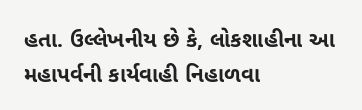હતા. ઉલ્લેખનીય છે કે, લોકશાહીના આ મહાપર્વની કાર્યવાહી નિહાળવા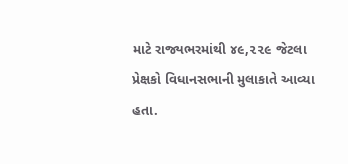માટે રાજ્યભરમાંથી ૪૯,૨૨૯ જેટલા પ્રેક્ષકો વિધાનસભાની મુલાકાતે આવ્યા હતા.